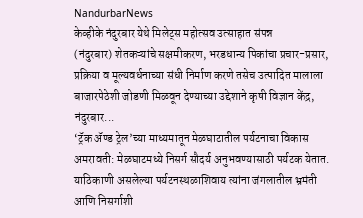NandurbarNews
केव्हीके नंदुरबार येथे मिलेट्स महोत्सव उत्साहात संपन्न
(नंदुरबार) शेतकऱ्यांचे सक्षमीकरण, भरडधान्य पिकांचा प्रचार-प्रसार, प्रक्रिया व मूल्यवर्धनाच्या संधी निर्माण करणे तसेच उत्पादित मालाला बाजारपेठेशी जोडणी मिळवून देण्याच्या उद्देशाने कृषी विज्ञान केंद्र, नंदुरबार...
‘ट्रॅक ॲण्ड ट्रेल’च्या माध्यमातून मेळघाटातील पर्यटनाचा विकास
अमरावती: मेळघाटमध्ये निसर्ग सौदर्य अनुभवण्यासाठी पर्यटक येतात. याठिकाणी असलेल्या पर्यटनस्थळाशिवाय त्यांना जंगलातील भ्रमंती आणि निसर्गाशी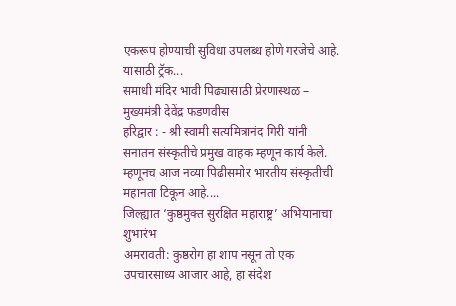एकरूप होण्याची सुविधा उपलब्ध होणे गरजेचे आहे. यासाठी ट्रॅक...
समाधी मंदिर भावी पिढ्यासाठी प्रेरणास्थळ – मुख्यमंत्री देवेंद्र फडणवीस
हरिद्वार : - श्री स्वामी सत्यमित्रानंद गिरी यांनी सनातन संस्कृतीचे प्रमुख वाहक म्हणून कार्य केले. म्हणूनच आज नव्या पिढीसमोर भारतीय संस्कृतीची महानता टिकून आहे....
जिल्ह्यात ‘कुष्ठमुक्त सुरक्षित महाराष्ट्र’ अभियानाचा शुभारंभ
अमरावती: कुष्ठरोग हा शाप नसून तो एक उपचारसाध्य आजार आहे, हा संदेश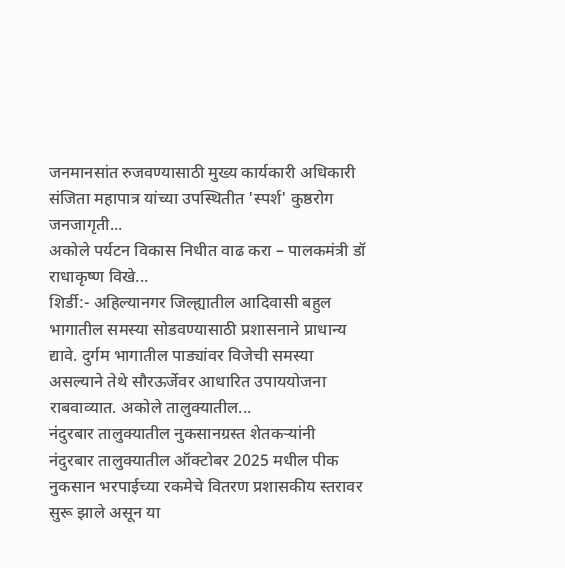जनमानसांत रुजवण्यासाठी मुख्य कार्यकारी अधिकारी संजिता महापात्र यांच्या उपस्थितीत 'स्पर्श' कुष्ठरोग जनजागृती...
अकोले पर्यटन विकास निधीत वाढ करा – पालकमंत्री डॉ राधाकृष्ण विखे...
शिर्डी:- अहिल्यानगर जिल्ह्यातील आदिवासी बहुल भागातील समस्या सोडवण्यासाठी प्रशासनाने प्राधान्य द्यावे. दुर्गम भागातील पाड्यांवर विजेची समस्या असल्याने तेथे सौरऊर्जेवर आधारित उपाययोजना राबवाव्यात. अकोले तालुक्यातील...
नंदुरबार तालुक्यातील नुकसानग्रस्त शेतकऱ्यांनी
नंदुरबार तालुक्यातील ऑक्टोबर 2025 मधील पीक नुकसान भरपाईच्या रकमेचे वितरण प्रशासकीय स्तरावर सुरू झाले असून या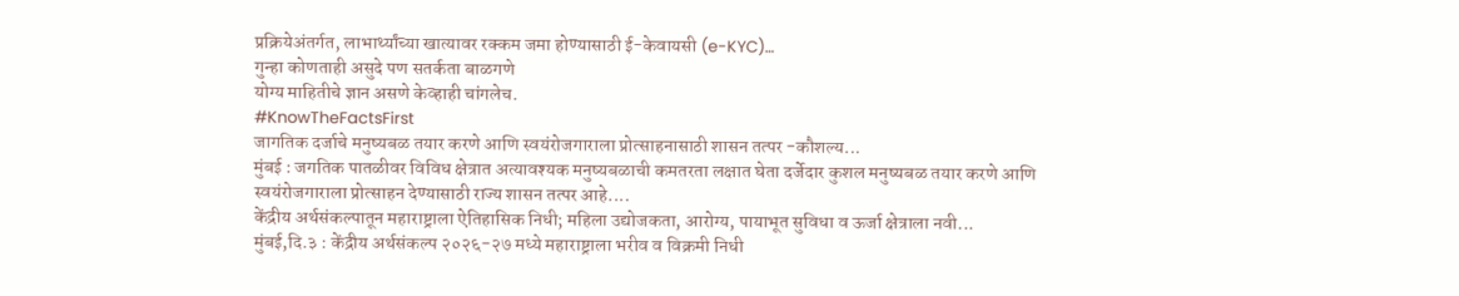प्रक्रियेअंतर्गत, लाभार्थ्यांच्या खात्यावर रक्कम जमा होण्यासाठी ई-केवायसी (e-KYC)...
गुन्हा कोणताही असुदे पण सतर्कता बाळगणे
योग्य माहितीचे ज्ञान असणे केव्हाही चांगलेच.
#KnowTheFactsFirst
जागतिक दर्जाचे मनुष्यबळ तयार करणे आणि स्वयंरोजगाराला प्रोत्साहनासाठी शासन तत्पर -कौशल्य...
मुंबई : जगतिक पातळीवर विविध क्षेत्रात अत्यावश्यक मनुष्यबळाची कमतरता लक्षात घेता दर्जेदार कुशल मनुष्यबळ तयार करणे आणि स्वयंरोजगाराला प्रोत्साहन देण्यासाठी राज्य शासन तत्पर आहे....
केंद्रीय अर्थसंकल्पातून महाराष्ट्राला ऐतिहासिक निधी; महिला उद्योजकता, आरोग्य, पायाभूत सुविधा व ऊर्जा क्षेत्राला नवी...
मुंबई,दि.३ : केंद्रीय अर्थसंकल्प २०२६-२७ मध्ये महाराष्ट्राला भरीव व विक्रमी निधी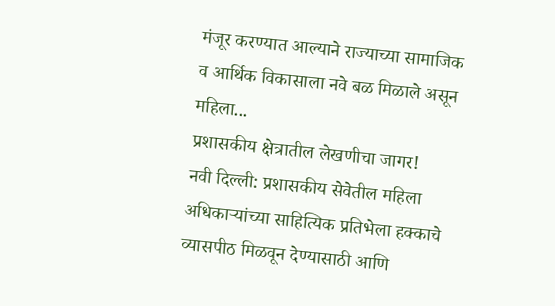मंजूर करण्यात आल्याने राज्याच्या सामाजिक व आर्थिक विकासाला नवे बळ मिळाले असून महिला...
प्रशासकीय क्षेत्रातील लेखणीचा जागर!
नवी दिल्ली: प्रशासकीय सेवेतील महिला अधिकाऱ्यांच्या साहित्यिक प्रतिभेला हक्काचे व्यासपीठ मिळवून देण्यासाठी आणि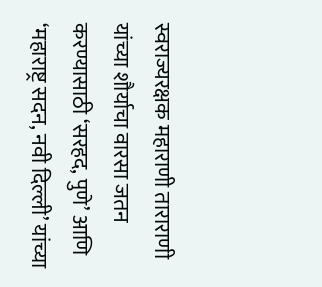स्वराज्यरक्षक महाराणी ताराराणी यांच्या शौर्याचा वारसा जतन करण्यासाठी ‘सरहद, पुणे’ आणि ‘महाराष्ट्र सदन, नवी दिल्ली’ यांच्या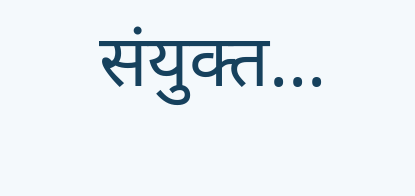संयुक्त...